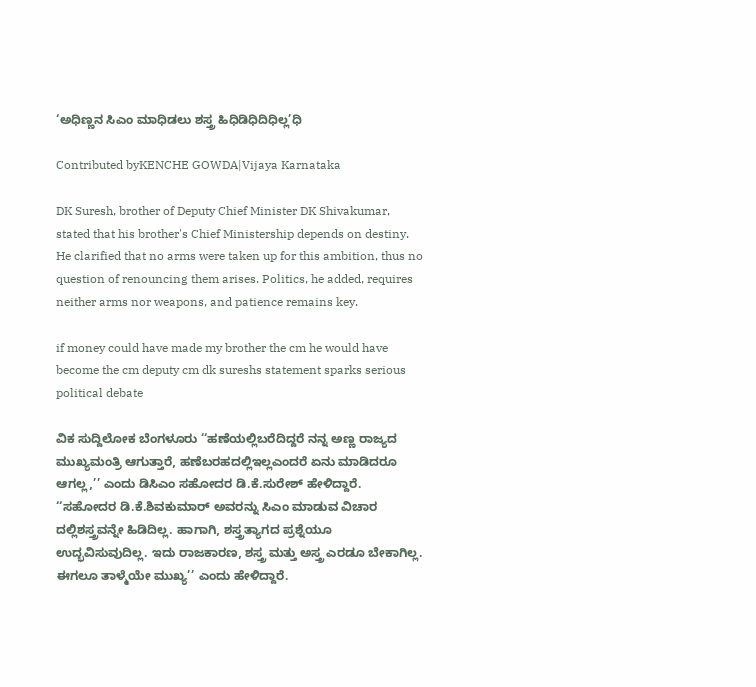‘ಅಧಿಣ್ಣನ ಸಿಎಂ ಮಾಧಿಡಲು ಶಸ್ತ್ರ ಹಿಧಿಡಿಧಿದಿಧಿಲ್ಲ’ಧಿ

Contributed byKENCHE GOWDA|Vijaya Karnataka

DK Suresh, brother of Deputy Chief Minister DK Shivakumar, stated that his brother's Chief Ministership depends on destiny. He clarified that no arms were taken up for this ambition, thus no question of renouncing them arises. Politics, he added, requires neither arms nor weapons, and patience remains key.

if money could have made my brother the cm he would have become the cm deputy cm dk sureshs statement sparks serious political debate

ವಿಕ ಸುದ್ದಿಲೋಕ ಬೆಂಗಳೂರು ‘‘ಹಣೆಯಲ್ಲಿಬರೆದಿದ್ದರೆ ನನ್ನ ಅಣ್ಣ ರಾಜ್ಯದ ಮುಖ್ಯಮಂತ್ರಿ ಆಗುತ್ತಾರೆ, ಹಣೆಬರಹದಲ್ಲಿಇಲ್ಲಎಂದರೆ ಏನು ಮಾಡಿದರೂ ಆಗಲ್ಲ,’’ ಎಂದು ಡಿಸಿಎಂ ಸಹೋದರ ಡಿ.ಕೆ.ಸುರೇಶ್ ಹೇಳಿದ್ದಾರೆ. ‘‘ಸಹೋದರ ಡಿ.ಕೆ.ಶಿವಕುಮಾರ್ ಅವರನ್ನು ಸಿಎಂ ಮಾಡುವ ವಿಚಾರ ದಲ್ಲಿಶಸ್ತ್ರವನ್ನೇ ಹಿಡಿದಿಲ್ಲ. ಹಾಗಾಗಿ, ಶಸ್ತ್ರತ್ಯಾಗದ ಪ್ರಶ್ನೆಯೂ ಉದ್ಭವಿಸುವುದಿಲ್ಲ. ಇದು ರಾಜಕಾರಣ, ಶಸ್ತ್ರ ಮತ್ತು ಅಸ್ತ್ರ ಎರಡೂ ಬೇಕಾಗಿಲ್ಲ. ಈಗಲೂ ತಾಳ್ಮೆಯೇ ಮುಖ್ಯ’’ ಎಂದು ಹೇಳಿದ್ದಾರೆ.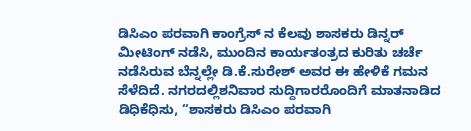ಡಿಸಿಎಂ ಪರವಾಗಿ ಕಾಂಗ್ರೆಸ್ ನ ಕೆಲವು ಶಾಸಕರು ಡಿನ್ನರ್ ಮೀಟಿಂಗ್ ನಡೆಸಿ, ಮುಂದಿನ ಕಾರ್ಯತಂತ್ರದ ಕುರಿತು ಚರ್ಚೆ ನಡೆಸಿರುವ ಬೆನ್ನಲ್ಲೇ ಡಿ.ಕೆ.ಸುರೇಶ್ ಅವರ ಈ ಹೇಳಿಕೆ ಗಮನ ಸೆಳೆದಿದೆ. ನಗರದಲ್ಲಿಶನಿವಾರ ಸುದ್ದಿಗಾರರೊಂದಿಗೆ ಮಾತನಾಡಿದ ಡಿಧಿಕೆಧಿಸು, ‘‘ಶಾಸಕರು ಡಿಸಿಎಂ ಪರವಾಗಿ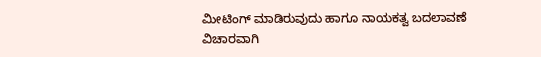ಮೀಟಿಂಗ್ ಮಾಡಿರುವುದು ಹಾಗೂ ನಾಯಕತ್ವ ಬದಲಾವಣೆ ವಿಚಾರವಾಗಿ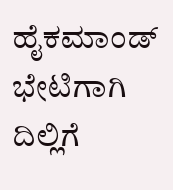ಹೈಕಮಾಂಡ್ ಭೇಟಿಗಾಗಿ ದಿಲ್ಲಿಗೆ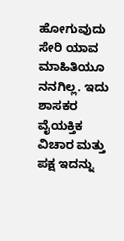ಹೋಗುವುದು ಸೇರಿ ಯಾವ ಮಾಹಿತಿಯೂ ನನಗಿಲ್ಲ. ಇದು ಶಾಸಕರ ವೈಯಕ್ತಿಕ ವಿಚಾರ ಮತ್ತು ಪಕ್ಷ ಇದನ್ನು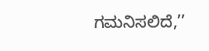ಗಮನಿಸಲಿದೆ,’’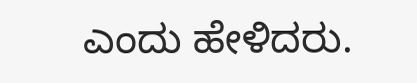ಎಂದು ಹೇಳಿದರು.